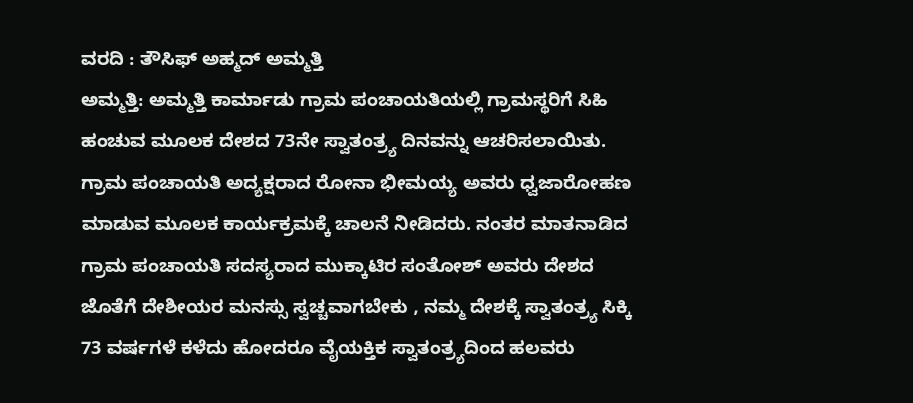ವರದಿ : ತೌಸಿಫ್ ಅಹ್ಮದ್ ಅಮ್ಮತ್ತಿ
ಅಮ್ಮತ್ತಿ: ಅಮ್ಮತ್ತಿ ಕಾರ್ಮಾಡು ಗ್ರಾಮ ಪಂಚಾಯತಿಯಲ್ಲಿ ಗ್ರಾಮಸ್ಥರಿಗೆ ಸಿಹಿ ಹಂಚುವ ಮೂಲಕ ದೇಶದ 73ನೇ ಸ್ವಾತಂತ್ರ್ಯ ದಿನವನ್ನು ಆಚರಿಸಲಾಯಿತು. ಗ್ರಾಮ ಪಂಚಾಯತಿ ಅದ್ಯಕ್ಷರಾದ ರೋನಾ ಭೀಮಯ್ಯ ಅವರು ಧ್ವಜಾರೋಹಣ ಮಾಡುವ ಮೂಲಕ ಕಾರ್ಯಕ್ರಮಕ್ಕೆ ಚಾಲನೆ ನೀಡಿದರು. ನಂತರ ಮಾತನಾಡಿದ ಗ್ರಾಮ ಪಂಚಾಯತಿ ಸದಸ್ಯರಾದ ಮುಕ್ಕಾಟಿರ ಸಂತೋಶ್ ಅವರು ದೇಶದ ಜೊತೆಗೆ ದೇಶೀಯರ ಮನಸ್ಸು ಸ್ವಚ್ಚವಾಗಬೇಕು , ನಮ್ಮ ದೇಶಕ್ಕೆ ಸ್ವಾತಂತ್ರ್ಯ ಸಿಕ್ಕಿ 73 ವರ್ಷಗಳೆ ಕಳೆದು ಹೋದರೂ ವೈಯಕ್ತಿಕ ಸ್ವಾತಂತ್ರ್ಯದಿಂದ ಹಲವರು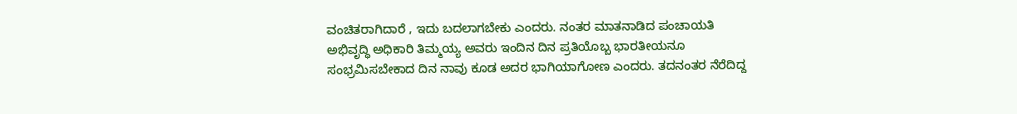ವಂಚಿತರಾಗಿದಾರೆ , ಇದು ಬದಲಾಗಬೇಕು ಎಂದರು. ನಂತರ ಮಾತನಾಡಿದ ಪಂಚಾಯತಿ ಅಭಿವೃದ್ಧಿ ಅಧಿಕಾರಿ ತಿಮ್ಮಯ್ಯ ಅವರು ಇಂದಿನ ದಿನ ಪ್ರತಿಯೊಬ್ಬ ಭಾರತೀಯನೂ ಸಂಭ್ರಮಿಸಬೇಕಾದ ದಿನ ನಾವು ಕೂಡ ಅದರ ಭಾಗಿಯಾಗೋಣ ಎಂದರು. ತದನಂತರ ನೆರೆದಿದ್ದ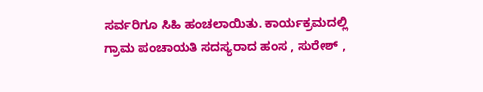ಸರ್ವರಿಗೂ ಸಿಹಿ ಹಂಚಲಾಯಿತು. ಕಾರ್ಯಕ್ರಮದಲ್ಲಿ ಗ್ರಾಮ ಪಂಚಾಯತಿ ಸದಸ್ಯರಾದ ಹಂಸ , ಸುರೇಶ್ ,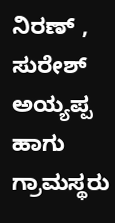ನಿರಣ್ , ಸುರೇಶ್ ಅಯ್ಯಪ್ಪ ಹಾಗು ಗ್ರಾಮಸ್ಥರು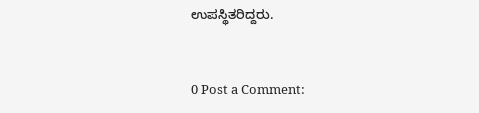ಉಪಸ್ಥಿತರಿದ್ದರು.


0 Post a Comment: